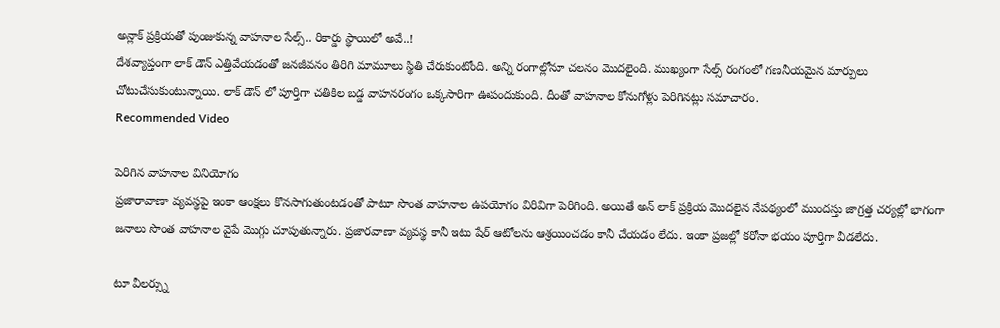అన్లాక్ ప్రక్రియతో పుంజుకున్న వాహనాల సేల్స్.. రికార్డు స్థాయిలో అవే..!
దేశవ్యాప్తంగా లాక్ డౌన్ ఎత్తివేయడంతో జనజీవనం తిరిగి మామూలు స్థితి చేరుకుంటోంది. అన్ని రంగాల్లోనూ చలనం మొదలైంది. ముఖ్యంగా సేల్స్ రంగంలో గణనీయమైన మార్పులు చోటుచేసుకుంటున్నాయి. లాక్ డౌన్ లో పూర్తిగా చతికిల బడ్డ వాహనరంగం ఒక్కసారిగా ఊపందుకుంది. దీంతో వాహనాల కోనుగోళ్లు పెరిగినట్లు సమాచారం.
Recommended Video

పెరిగిన వాహనాల వినియోగం
ప్రజారావాణా వ్యవస్థపై ఇంకా ఆంక్షలు కొనసాగుతుంటడంతో పాటూ సొంత వాహనాల ఉపయోగం విరివిగా పెరిగింది. అయితే అన్ లాక్ ప్రక్రియ మొదలైన నేపథ్యంలో ముందస్తు జాగ్రత్త చర్యల్లో భాగంగా జనాలు సొంత వాహనాల వైపే మొగ్గు చూపుతున్నారు. ప్రజారవాణా వ్యవస్థ కానీ ఇటు షేర్ ఆటోలను ఆశ్రయించడం కానీ చేయడం లేదు. ఇంకా ప్రజల్లో కరోనా భయం పూర్తిగా వీడలేదు.

టూ వీలర్స్ను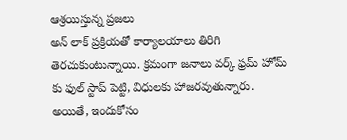ఆశ్రయిస్తున్న ప్రజలు
అన్ లాక్ ప్రక్రియతో కార్యాలయాలు తిరిగి తెరచుకుంటున్నాయి. క్రమంగా జనాలు వర్క్ ఫ్రమ్ హోమ్ కు ఫుల్ స్టాప్ పెట్టి, విధులకు హాజరవుతున్నారు. అయితే, ఇందుకోసం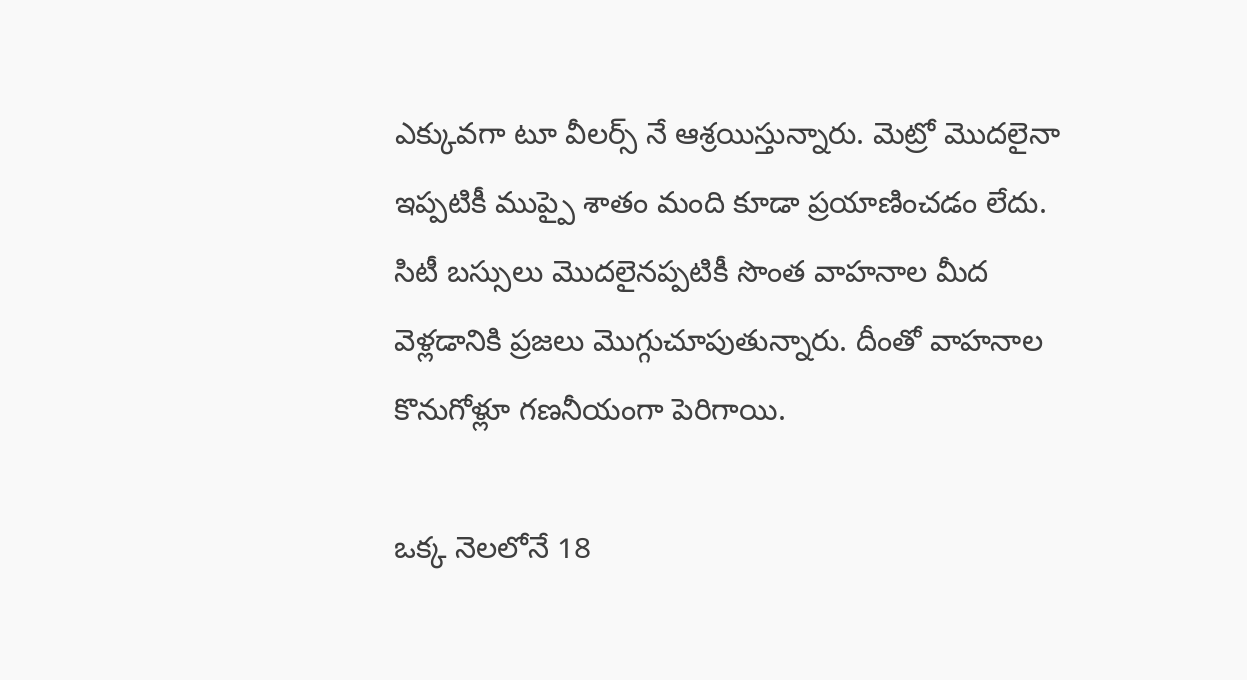ఎక్కువగా టూ వీలర్స్ నే ఆశ్రయిస్తున్నారు. మెట్రో మొదలైనా ఇప్పటికీ ముప్పై శాతం మంది కూడా ప్రయాణించడం లేదు. సిటీ బస్సులు మొదలైనప్పటికీ సొంత వాహనాల మీద వెళ్లడానికి ప్రజలు మొగ్గుచూపుతున్నారు. దీంతో వాహనాల కొనుగోళ్లూ గణనీయంగా పెరిగాయి.

ఒక్క నెలలోనే 18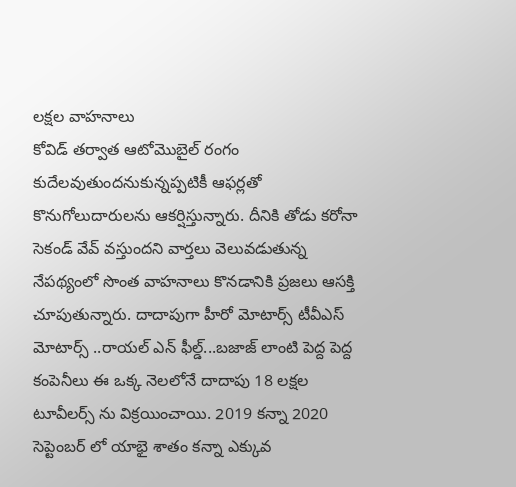లక్షల వాహనాలు
కోవిడ్ తర్వాత ఆటోమొబైల్ రంగం కుదేలవుతుందనుకున్నప్పటికీ ఆఫర్లతో కొనుగోలుదారులను ఆకర్షిస్తున్నారు. దీనికి తోడు కరోనా సెకండ్ వేవ్ వస్తుందని వార్తలు వెలువడుతున్న నేపథ్యంలో సొంత వాహనాలు కొనడానికి ప్రజలు ఆసక్తి చూపుతున్నారు. దాదాపుగా హీరో మోటార్స్ టీవీఎస్ మోటార్స్ ..రాయల్ ఎన్ ఫీల్డ్...బజాజ్ లాంటి పెద్ద పెద్ద కంపెనీలు ఈ ఒక్క నెలలోనే దాదాపు 18 లక్షల టూవీలర్స్ ను విక్రయించాయి. 2019 కన్నా 2020 సెప్టెంబర్ లో యాభై శాతం కన్నా ఎక్కువ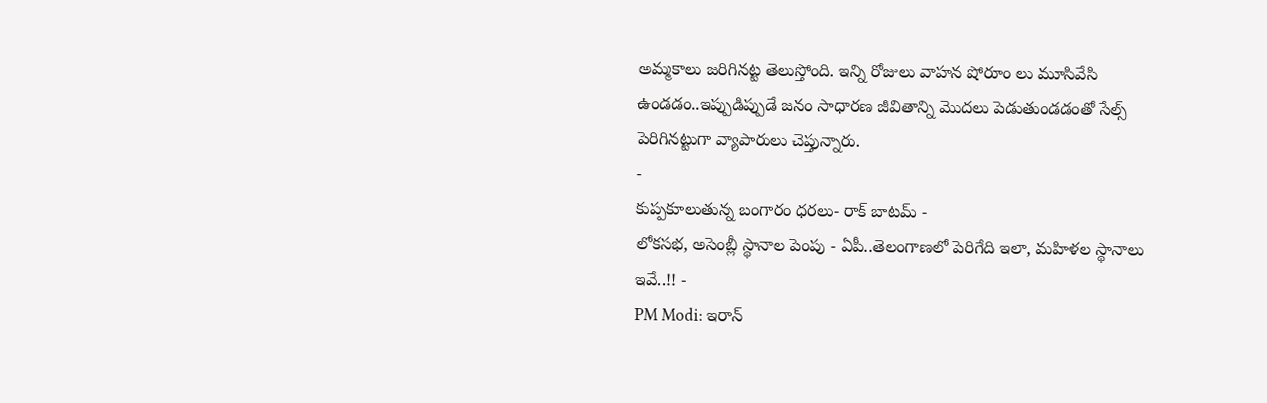అమ్మకాలు జరిగినట్ట తెలుస్తోంది. ఇన్ని రోజులు వాహన షోరూం లు మూసివేసి ఉండడం..ఇప్పుడిప్పుడే జనం సాధారణ జీవితాన్ని మొదలు పెడుతుండడంతో సేల్స్ పెరిగినట్టుగా వ్యాపారులు చెప్తున్నారు.
-
కుప్పకూలుతున్న బంగారం ధరలు- రాక్ బాటమ్ -
లోకసభ, అసెంబ్లీ స్థానాల పెంపు - ఏపీ..తెలంగాణలో పెరిగేది ఇలా, మహిళల స్థానాలు ఇవే..!! -
PM Modi: ఇరాన్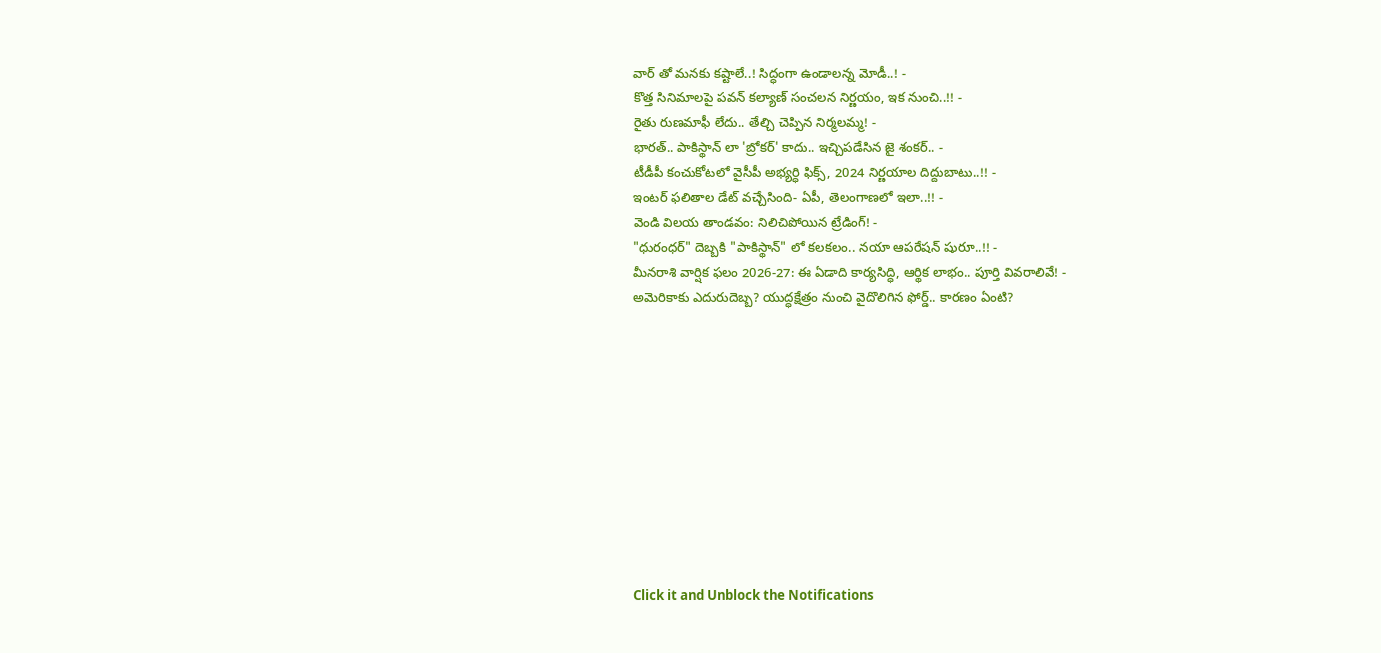వార్ తో మనకు కష్టాలే..! సిద్ధంగా ఉండాలన్న మోడీ..! -
కొత్త సినిమాలపై పవన్ కల్యాణ్ సంచలన నిర్ణయం, ఇక నుంచి..!! -
రైతు రుణమాఫీ లేదు.. తేల్చి చెప్పిన నిర్మలమ్మ! -
భారత్.. పాకిస్థాన్ లా 'బ్రోకర్' కాదు.. ఇచ్చిపడేసిన జై శంకర్.. -
టీడీపీ కంచుకోటలో వైసీపీ అభ్యర్ధి ఫిక్స్, 2024 నిర్ణయాల దిద్దుబాటు..!! -
ఇంటర్ ఫలితాల డేట్ వచ్చేసింది- ఏపీ, తెలంగాణలో ఇలా..!! -
వెండి విలయ తాండవం: నిలిచిపోయిన ట్రేడింగ్! -
"ధురంధర్" దెబ్బకి "పాకిస్థాన్" లో కలకలం.. నయా ఆపరేషన్ షురూ..!! -
మీనరాశి వార్షిక ఫలం 2026-27: ఈ ఏడాది కార్యసిద్ధి, ఆర్థిక లాభం.. పూర్తి వివరాలివే! -
అమెరికాకు ఎదురుదెబ్బ? యుద్ధక్షేత్రం నుంచి వైదొలిగిన ఫోర్డ్.. కారణం ఏంటి?











Click it and Unblock the Notifications